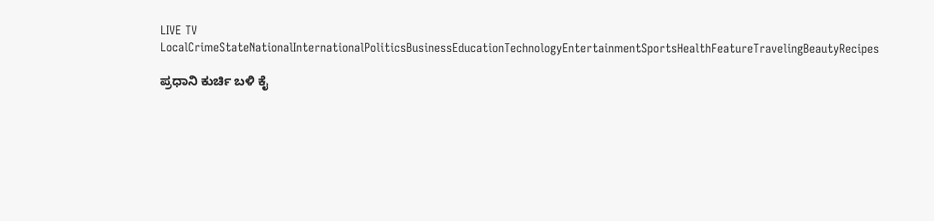LIVE TV LocalCrimeStateNationalInternationalPoliticsBusinessEducationTechnologyEntertainmentSportsHealthFeatureTravelingBeautyRecipes

ಪ್ರಧಾನಿ ಕುರ್ಚಿ ಬಳಿ ಕೈ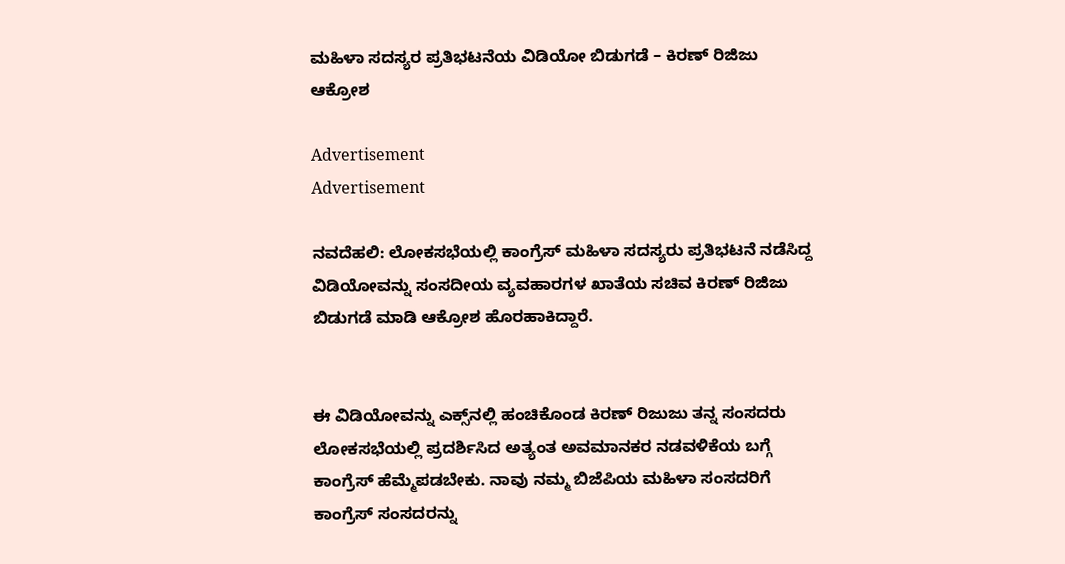ಮಹಿಳಾ ಸದಸ್ಯರ ಪ್ರತಿಭಟನೆಯ ವಿಡಿಯೋ ಬಿಡುಗಡೆ – ಕಿರಣ್‌ ರಿಜಿಜು ಆಕ್ರೋಶ

Advertisement
Advertisement

ನವದೆಹಲಿ: ಲೋಕಸಭೆಯಲ್ಲಿ ಕಾಂಗ್ರೆಸ್‌ ಮಹಿಳಾ ಸದಸ್ಯರು ಪ್ರತಿಭಟನೆ ನಡೆಸಿದ್ದ ವಿಡಿಯೋವನ್ನು ಸಂಸದೀಯ ವ್ಯವಹಾರಗಳ ಖಾತೆಯ ಸಚಿವ ಕಿರಣ್ ರಿಜಿಜು ಬಿಡುಗಡೆ ಮಾಡಿ ಆಕ್ರೋಶ ಹೊರಹಾಕಿದ್ದಾರೆ.


ಈ ವಿಡಿಯೋವನ್ನು ಎಕ್ಸ್‌ನಲ್ಲಿ ಹಂಚಿಕೊಂಡ ಕಿರಣ್ ರಿಜುಜು ತನ್ನ ಸಂಸದರು ಲೋಕಸಭೆಯಲ್ಲಿ ಪ್ರದರ್ಶಿಸಿದ ಅತ್ಯಂತ ಅವಮಾನಕರ ನಡವಳಿಕೆಯ ಬಗ್ಗೆ ಕಾಂಗ್ರೆಸ್‌ ಹೆಮ್ಮೆಪಡಬೇಕು. ನಾವು ನಮ್ಮ ಬಿಜೆಪಿಯ ಮಹಿಳಾ ಸಂಸದರಿಗೆ ಕಾಂಗ್ರೆಸ್ ಸಂಸದರನ್ನು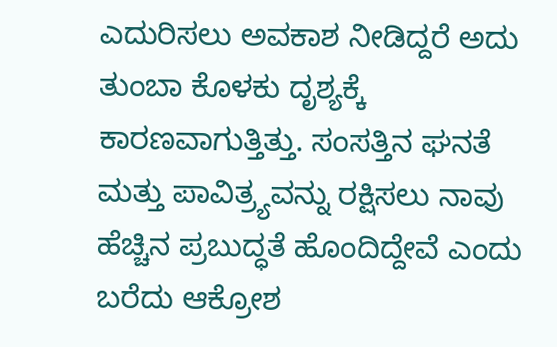ಎದುರಿಸಲು ಅವಕಾಶ ನೀಡಿದ್ದರೆ ಅದು ತುಂಬಾ ಕೊಳಕು ದೃಶ್ಯಕ್ಕೆ ಕಾರಣವಾಗುತ್ತಿತ್ತು. ಸಂಸತ್ತಿನ ಘನತೆ ಮತ್ತು ಪಾವಿತ್ರ್ಯವನ್ನು ರಕ್ಷಿಸಲು ನಾವು ಹೆಚ್ಚಿನ ಪ್ರಬುದ್ಧತೆ ಹೊಂದಿದ್ದೇವೆ ಎಂದು ಬರೆದು ಆಕ್ರೋಶ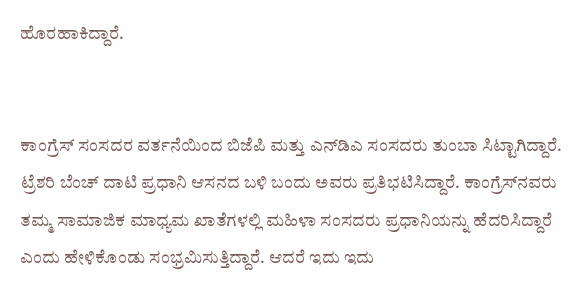ಹೊರಹಾಕಿದ್ದಾರೆ.


ಕಾಂಗ್ರೆಸ್ ಸಂಸದರ ವರ್ತನೆಯಿಂದ ಬಿಜೆಪಿ ಮತ್ತು ಎನ್‌ಡಿಎ ಸಂಸದರು ತುಂಬಾ ಸಿಟ್ಟಾಗಿದ್ದಾರೆ. ಟ್ರೆಶರಿ ಬೆಂಚ್‌ ದಾಟಿ ಪ್ರಧಾನಿ ಆಸನದ ಬಳಿ ಬಂದು ಅವರು ಪ್ರತಿಭಟಿಸಿದ್ದಾರೆ. ಕಾಂಗ್ರೆಸ್‌ನವರು ತಮ್ಮ ಸಾಮಾಜಿಕ ಮಾಧ್ಯಮ ಖಾತೆಗಳಲ್ಲಿ ಮಹಿಳಾ ಸಂಸದರು ಪ್ರಧಾನಿಯನ್ನು ಹೆದರಿಸಿದ್ದಾರೆ ಎಂದು ಹೇಳಿಕೊಂಡು ಸಂಭ್ರಮಿಸುತ್ತಿದ್ದಾರೆ. ಆದರೆ ಇದು ಇದು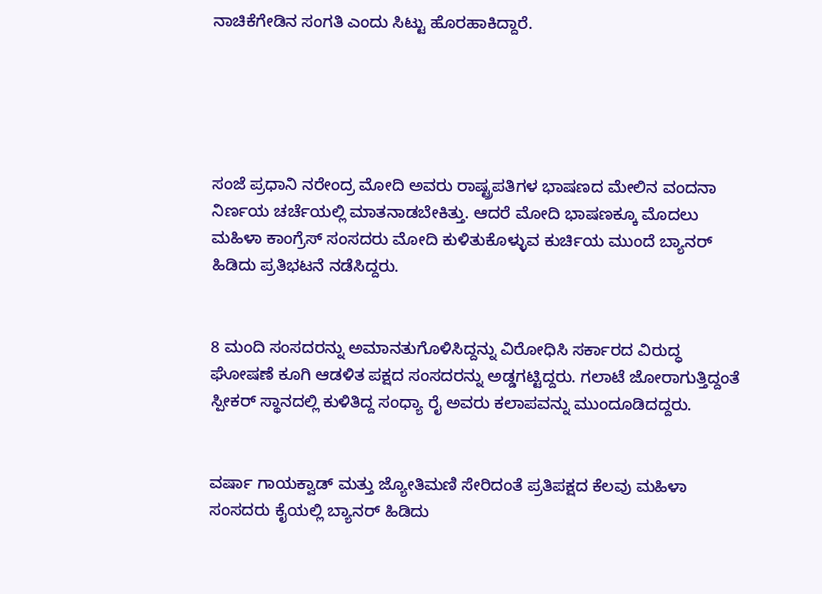ನಾಚಿಕೆಗೇಡಿನ ಸಂಗತಿ ಎಂದು ಸಿಟ್ಟು ಹೊರಹಾಕಿದ್ದಾರೆ.





ಸಂಜೆ ಪ್ರಧಾನಿ ನರೇಂದ್ರ ಮೋದಿ ಅವರು ರಾಷ್ಟ್ರಪತಿಗಳ ಭಾಷಣದ ಮೇಲಿನ ವಂದನಾ ನಿರ್ಣಯ ಚರ್ಚೆಯಲ್ಲಿ ಮಾತನಾಡಬೇಕಿತ್ತು. ಆದರೆ ಮೋದಿ ಭಾಷಣಕ್ಕೂ ಮೊದಲು ಮಹಿಳಾ ಕಾಂಗ್ರೆಸ್‌ ಸಂಸದರು ಮೋದಿ ಕುಳಿತುಕೊಳ್ಳುವ ಕುರ್ಚಿಯ ಮುಂದೆ ಬ್ಯಾನರ್‌ ಹಿಡಿದು ಪ್ರತಿಭಟನೆ ನಡೆಸಿದ್ದರು.


8 ಮಂದಿ ಸಂಸದರನ್ನು ಅಮಾನತುಗೊಳಿಸಿದ್ದನ್ನು ವಿರೋಧಿಸಿ ಸರ್ಕಾರದ ವಿರುದ್ಧ ಘೋಷಣೆ ಕೂಗಿ ಆಡಳಿತ ಪಕ್ಷದ ಸಂಸದರನ್ನು ಅಡ್ಡಗಟ್ಟಿದ್ದರು. ಗಲಾಟೆ ಜೋರಾಗುತ್ತಿದ್ದಂತೆ ಸ್ಪೀಕರ್‌ ಸ್ಥಾನದಲ್ಲಿ ಕುಳಿತಿದ್ದ ಸಂಧ್ಯಾ ರೈ ಅವರು ಕಲಾಪವನ್ನು ಮುಂದೂಡಿದದ್ದರು.


ವರ್ಷಾ ಗಾಯಕ್ವಾಡ್ ಮತ್ತು ಜ್ಯೋತಿಮಣಿ ಸೇರಿದಂತೆ ಪ್ರತಿಪಕ್ಷದ ಕೆಲವು ಮಹಿಳಾ ಸಂಸದರು ಕೈಯಲ್ಲಿ ಬ್ಯಾನರ್‌ ಹಿಡಿದು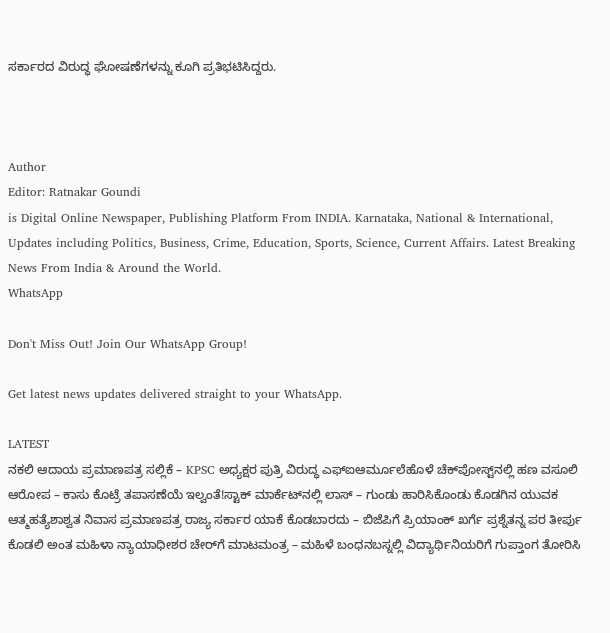ಸರ್ಕಾರದ ವಿರುದ್ಧ ಘೋಷಣೆಗಳನ್ನು ಕೂಗಿ ಪ್ರತಿಭಟಿಸಿದ್ದರು.



Author
Editor: Ratnakar Goundi
is Digital Online Newspaper, Publishing Platform From INDIA. Karnataka, National & International, Updates including Politics, Business, Crime, Education, Sports, Science, Current Affairs. Latest Breaking News From India & Around the World.
WhatsApp

Don't Miss Out! Join Our WhatsApp Group!

Get latest news updates delivered straight to your WhatsApp.

LATEST
ನಕಲಿ ಆದಾಯ ಪ್ರಮಾಣಪತ್ರ ಸಲ್ಲಿಕೆ – KPSC ಅಧ್ಯಕ್ಷರ ಪುತ್ರಿ ವಿರುದ್ಧ ಎಫ್‌ಐಆರ್ಮೂಲೆಹೊಳೆ ಚೆಕ್‌ಪೋಸ್ಟ್‌ನಲ್ಲಿ ಹಣ ವಸೂಲಿ ಆರೋಪ – ಕಾಸು ಕೊಟ್ರೆ ತಪಾಸಣೆಯೆ ಇಲ್ವಂತೆ!ಸ್ಟಾಕ್‌ ಮಾರ್ಕೆಟ್‌ನಲ್ಲಿ ಲಾಸ್‌ – ಗುಂಡು ಹಾರಿಸಿಕೊಂಡು ಕೊಡಗಿನ ಯುವಕ ಆತ್ಮಹತ್ಯೆಶಾಶ್ವತ ನಿವಾಸ ಪ್ರಮಾಣಪತ್ರ ರಾಜ್ಯ ಸರ್ಕಾರ ಯಾಕೆ ಕೊಡಬಾರದು – ಬಿಜೆಪಿಗೆ ಪ್ರಿಯಾಂಕ್ ಖರ್ಗೆ ಪ್ರಶ್ನೆತನ್ನ ಪರ ತೀರ್ಪು ಕೊಡಲಿ ಅಂತ ಮಹಿಳಾ ನ್ಯಾಯಾಧೀಶರ ಚೇರ್‌ಗೆ ಮಾಟಮಂತ್ರ – ಮಹಿಳೆ ಬಂಧನಬಸ್ನಲ್ಲಿ ವಿದ್ಯಾರ್ಥಿನಿಯರಿಗೆ ಗುಪ್ತಾಂಗ ತೋರಿಸಿ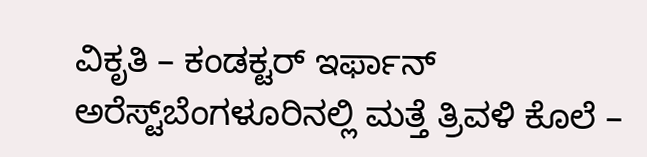ವಿಕೃತಿ – ಕಂಡಕ್ಟರ್ ಇರ್ಫಾನ್ ಅರೆಸ್ಟ್‌ಬೆಂಗಳೂರಿನಲ್ಲಿ ಮತ್ತೆ ತ್ರಿವಳಿ ಕೊಲೆ –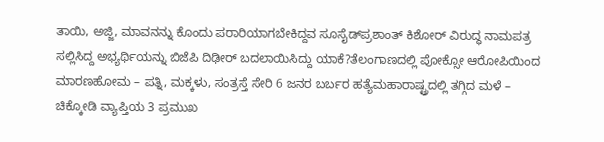ತಾಯಿ, ಅಜ್ಜಿ, ಮಾವನನ್ನು ಕೊಂದು ಪರಾರಿಯಾಗಬೇಕಿದ್ದವ ಸೂಸೈಡ್‌ಪ್ರಶಾಂತ್ ಕಿಶೋರ್ ವಿರುದ್ಧ ನಾಮಪತ್ರ ಸಲ್ಲಿಸಿದ್ದ ಅಭ್ಯರ್ಥಿಯನ್ನು ಬಿಜೆಪಿ ದಿಢೀರ್‌ ಬದಲಾಯಿಸಿದ್ದು ಯಾಕೆ?ತೆಲಂಗಾಣದಲ್ಲಿ ಪೋಕ್ಸೋ ಆರೋಪಿಯಿಂದ ಮಾರಣಹೋಮ – ಪತ್ನಿ, ಮಕ್ಕಳು, ಸಂತ್ರಸ್ತೆ ಸೇರಿ 6 ಜನರ ಬರ್ಬರ ಹತ್ಯೆಮಹಾರಾಷ್ಟ್ರದಲ್ಲಿ ತಗ್ಗಿದ ಮಳೆ – ಚಿಕ್ಕೋಡಿ ವ್ಯಾಪ್ತಿಯ 3 ಪ್ರಮುಖ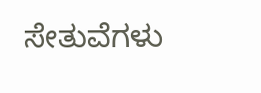ಸೇತುವೆಗಳು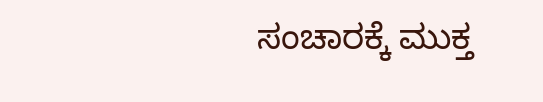ಸಂಚಾರಕ್ಕೆ ಮುಕ್ತ